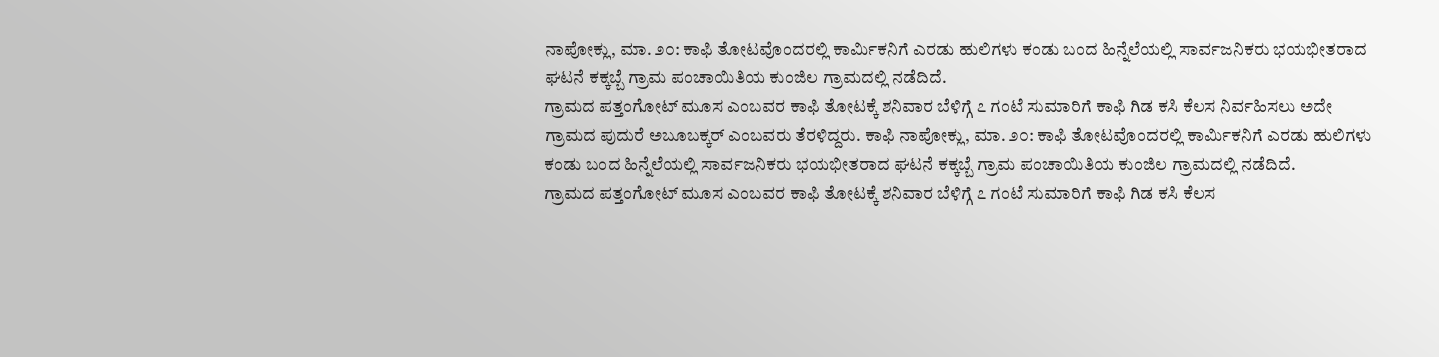ನಾಪೋಕ್ಲು, ಮಾ. ೨೦: ಕಾಫಿ ತೋಟವೊಂದರಲ್ಲಿ ಕಾರ್ಮಿಕನಿಗೆ ಎರಡು ಹುಲಿಗಳು ಕಂಡು ಬಂದ ಹಿನ್ನೆಲೆಯಲ್ಲಿ ಸಾರ್ವಜನಿಕರು ಭಯಭೀತರಾದ ಘಟನೆ ಕಕ್ಕಬ್ಬೆ ಗ್ರಾಮ ಪಂಚಾಯಿತಿಯ ಕುಂಜಿಲ ಗ್ರಾಮದಲ್ಲಿ ನಡೆದಿದೆ.
ಗ್ರಾಮದ ಪತ್ತಂಗೋಟ್ ಮೂಸ ಎಂಬವರ ಕಾಫಿ ತೋಟಕ್ಕೆ ಶನಿವಾರ ಬೆಳಿಗ್ಗೆ ೭ ಗಂಟೆ ಸುಮಾರಿಗೆ ಕಾಫಿ ಗಿಡ ಕಸಿ ಕೆಲಸ ನಿರ್ವಹಿಸಲು ಅದೇ ಗ್ರಾಮದ ಪುದುರೆ ಅಬೂಬಕ್ಕರ್ ಎಂಬವರು ತೆರಳಿದ್ದರು. ಕಾಫಿ ನಾಪೋಕ್ಲು, ಮಾ. ೨೦: ಕಾಫಿ ತೋಟವೊಂದರಲ್ಲಿ ಕಾರ್ಮಿಕನಿಗೆ ಎರಡು ಹುಲಿಗಳು ಕಂಡು ಬಂದ ಹಿನ್ನೆಲೆಯಲ್ಲಿ ಸಾರ್ವಜನಿಕರು ಭಯಭೀತರಾದ ಘಟನೆ ಕಕ್ಕಬ್ಬೆ ಗ್ರಾಮ ಪಂಚಾಯಿತಿಯ ಕುಂಜಿಲ ಗ್ರಾಮದಲ್ಲಿ ನಡೆದಿದೆ.
ಗ್ರಾಮದ ಪತ್ತಂಗೋಟ್ ಮೂಸ ಎಂಬವರ ಕಾಫಿ ತೋಟಕ್ಕೆ ಶನಿವಾರ ಬೆಳಿಗ್ಗೆ ೭ ಗಂಟೆ ಸುಮಾರಿಗೆ ಕಾಫಿ ಗಿಡ ಕಸಿ ಕೆಲಸ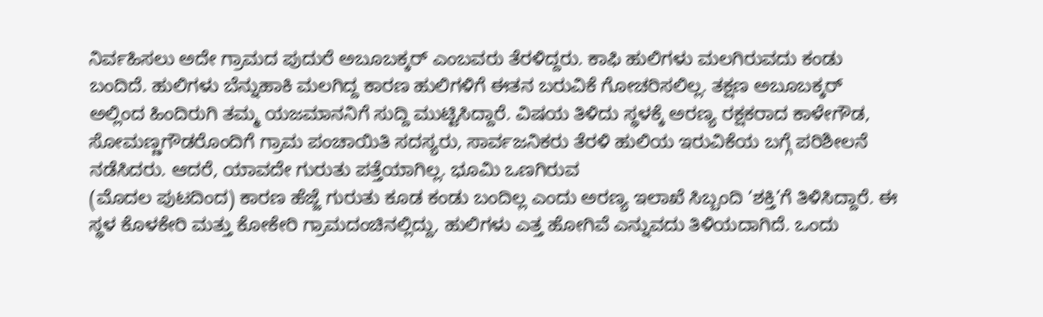ನಿರ್ವಹಿಸಲು ಅದೇ ಗ್ರಾಮದ ಪುದುರೆ ಅಬೂಬಕ್ಕರ್ ಎಂಬವರು ತೆರಳಿದ್ದರು. ಕಾಫಿ ಹುಲಿಗಳು ಮಲಗಿರುವದು ಕಂಡು ಬಂದಿದೆ. ಹುಲಿಗಳು ಬೆನ್ನುಹಾಕಿ ಮಲಗಿದ್ದ ಕಾರಣ ಹುಲಿಗಳಿಗೆ ಈತನ ಬರುವಿಕೆ ಗೋಚರಿಸಲಿಲ್ಲ. ತಕ್ಷಣ ಅಬೂಬಕ್ಕರ್ ಅಲ್ಲಿಂದ ಹಿಂದಿರುಗಿ ತಮ್ಮ ಯಜಮಾನನಿಗೆ ಸುದ್ದಿ ಮುಟ್ಟಿಸಿದ್ದಾರೆ. ವಿಷಯ ತಿಳಿದು ಸ್ಥಳಕ್ಕೆ ಅರಣ್ಯ ರಕ್ಷಕರಾದ ಕಾಳೇಗೌಡ, ಸೋಮಣ್ಣಗೌಡರೊಂದಿಗೆ ಗ್ರಾಮ ಪಂಚಾಯಿತಿ ಸದಸ್ಯರು, ಸಾರ್ವಜನಿಕರು ತೆರಳಿ ಹುಲಿಯ ಇರುವಿಕೆಯ ಬಗ್ಗೆ ಪರಿಶೀಲನೆ ನಡೆಸಿದರು. ಆದರೆ, ಯಾವದೇ ಗುರುತು ಪತ್ತೆಯಾಗಿಲ್ಲ. ಭೂಮಿ ಒಣಗಿರುವ
(ಮೊದಲ ಪುಟದಿಂದ) ಕಾರಣ ಹೆಜ್ಜೆ ಗುರುತು ಕೂಡ ಕಂಡು ಬಂದಿಲ್ಲ ಎಂದು ಅರಣ್ಯ ಇಲಾಖೆ ಸಿಬ್ಬಂದಿ ‘ಶಕ್ತಿ’ಗೆ ತಿಳಿಸಿದ್ದಾರೆ. ಈ ಸ್ಥಳ ಕೊಳಕೇರಿ ಮತ್ತು ಕೋಕೇರಿ ಗ್ರಾಮದಂಚಿನಲ್ಲಿದ್ದು, ಹುಲಿಗಳು ಎತ್ತ ಹೋಗಿವೆ ಎನ್ನುವದು ತಿಳಿಯದಾಗಿದೆ. ಒಂದು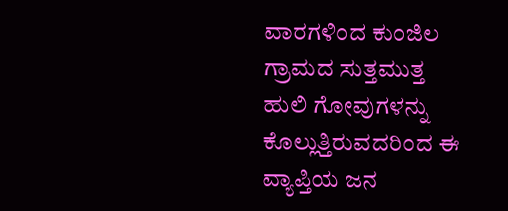ವಾರಗಳಿಂದ ಕುಂಜಿಲ ಗ್ರಾಮದ ಸುತ್ತಮುತ್ತ ಹುಲಿ ಗೋವುಗಳನ್ನು ಕೊಲ್ಲುತ್ತಿರುವದರಿಂದ ಈ ವ್ಯಾಪ್ತಿಯ ಜನ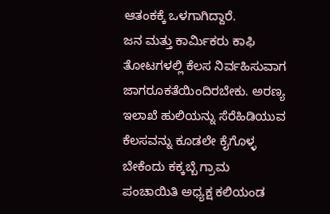ಆತಂಕಕ್ಕೆ ಒಳಗಾಗಿದ್ದಾರೆ.
ಜನ ಮತ್ತು ಕಾರ್ಮಿಕರು ಕಾಫಿ ತೋಟಗಳಲ್ಲಿ ಕೆಲಸ ನಿರ್ವಹಿಸುವಾಗ ಜಾಗರೂಕತೆಯಿಂದಿರಬೇಕು. ಅರಣ್ಯ ಇಲಾಖೆ ಹುಲಿಯನ್ನು ಸೆರೆಹಿಡಿಯುವ ಕೆಲಸವನ್ನು ಕೂಡಲೇ ಕೈಗೊಳ್ಳ ಬೇಕೆಂದು ಕಕ್ಕಬ್ಬೆ ಗ್ರಾಮ ಪಂಚಾಯಿತಿ ಅಧ್ಯಕ್ಷ ಕಲಿಯಂಡ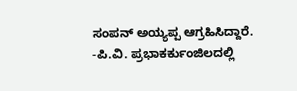ಸಂಪನ್ ಅಯ್ಯಪ್ಪ ಆಗ್ರಹಿಸಿದ್ದಾರೆ. -ಪಿ.ವಿ. ಪ್ರಭಾಕರ್ಕುಂಜಿಲದಲ್ಲಿ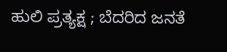ಹುಲಿ ಪ್ರತ್ಯಕ್ಷ ; ಬೆದರಿದ ಜನತೆ